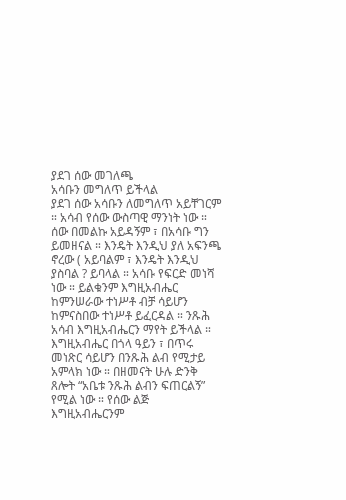ያደገ ሰው መገለጫ
አሳቡን መግለጥ ይችላል
ያደገ ሰው አሳቡን ለመግለጥ አይቸገርም ። አሳብ የሰው ውስጣዊ ማንነት ነው ። ሰው በመልኩ አይዳኝም ፣ በአሳቡ ግን ይመዘናል ። እንዴት እንዲህ ያለ አፍንጫ ኖረው ( አይባልም ፣ እንዴት እንዲህ ያስባል ? ይባላል ። አሳቡ የፍርድ መነሻ ነው ። ይልቁንም እግዚአብሔር ከምንሠራው ተነሥቶ ብቻ ሳይሆን ከምናስበው ተነሥቶ ይፈርዳል ። ንጹሕ አሳብ እግዚአብሔርን ማየት ይችላል ። እግዚአብሔር በጎላ ዓይን ፣ በጥሩ መነጽር ሳይሆን በንጹሕ ልብ የሚታይ አምላክ ነው ። በዘመናት ሁሉ ድንቅ ጸሎት “አቤቱ ንጹሕ ልብን ፍጠርልኝ” የሚል ነው ። የሰው ልጅ እግዚአብሔርንም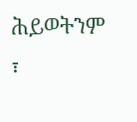ሕይወትንም ፣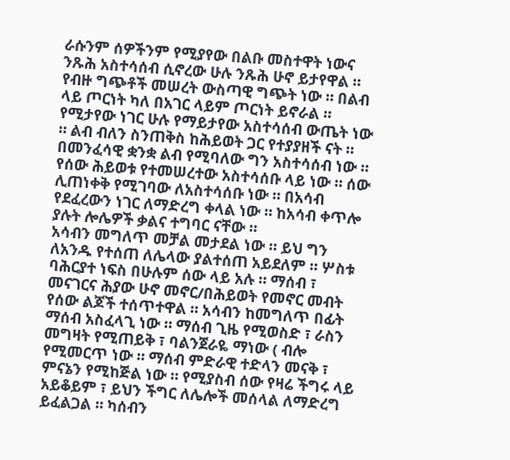ራሱንም ሰዎችንም የሚያየው በልቡ መስተዋት ነውና ንጹሕ አስተሳሰብ ሲኖረው ሁሉ ንጹሕ ሁኖ ይታየዋል ። የብዙ ግጭቶች መሠረት ውስጣዊ ግጭት ነው ። በልብ ላይ ጦርነት ካለ በአገር ላይም ጦርነት ይኖራል ። የሚታየው ነገር ሁሉ የማይታየው አስተሳሰብ ውጤት ነው ። ልብ ብለን ስንጠቅስ ከሕይወት ጋር የተያያዘች ናት ። በመንፈሳዊ ቋንቋ ልብ የሚባለው ግን አስተሳሰብ ነው ። የሰው ሕይወቱ የተመሠረተው አስተሳሰቡ ላይ ነው ። ሰው ሊጠነቀቅ የሚገባው ለአስተሳሰቡ ነው ። በአሳብ የደፈረውን ነገር ለማድረግ ቀላል ነው ። ከአሳብ ቀጥሎ ያሉት ሎሌዎች ቃልና ተግባር ናቸው ።
አሳብን መግለጥ መቻል መታደል ነው ። ይህ ግን ለአንዱ የተሰጠ ለሌላው ያልተሰጠ አይደለም ። ሦስቱ ባሕርያተ ነፍስ በሁሉም ሰው ላይ አሉ ። ማሰብ ፣ መናገርና ሕያው ሁኖ መኖር/በሕይወት የመኖር መብት የሰው ልጆች ተሰጥተዋል ። አሳብን ከመግለጥ በፊት ማሰብ አስፈላጊ ነው ። ማሰብ ጊዜ የሚወስድ ፣ ራስን መግዛት የሚጠይቅ ፣ ባልንጀራዬ ማነው ( ብሎ የሚመርጥ ነው ። ማሰብ ምድራዊ ተድላን መናቅ ፣ ምናኔን የሚከጅል ነው ። የሚያስብ ሰው የዛሬ ችግሩ ላይ አይቆይም ፣ ይህን ችግር ለሌሎች መሰላል ለማድረግ ይፈልጋል ። ካሰብን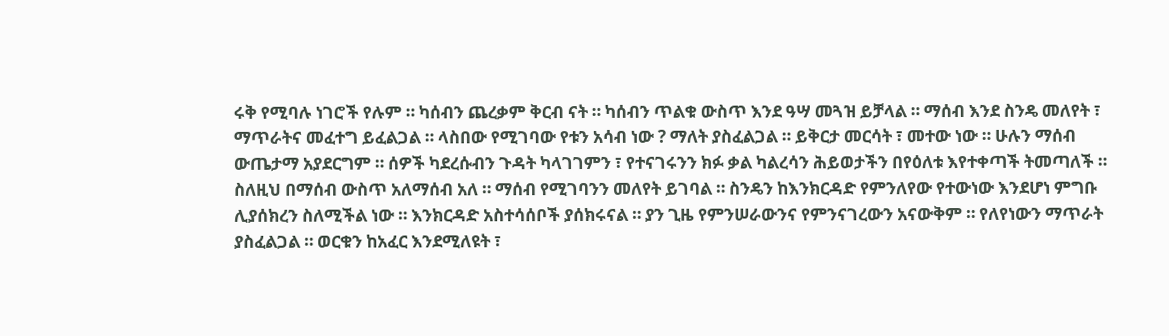ሩቅ የሚባሉ ነገሮች የሉም ። ካሰብን ጨረቃም ቅርብ ናት ። ካሰብን ጥልቁ ውስጥ እንደ ዓሣ መጓዝ ይቻላል ። ማሰብ እንደ ስንዴ መለየት ፣ ማጥራትና መፈተግ ይፈልጋል ። ላስበው የሚገባው የቱን አሳብ ነው ? ማለት ያስፈልጋል ። ይቅርታ መርሳት ፣ መተው ነው ። ሁሉን ማሰብ ውጤታማ አያደርግም ። ሰዎች ካደረሱብን ጉዳት ካላገገምን ፣ የተናገሩንን ክፉ ቃል ካልረሳን ሕይወታችን በየዕለቱ እየተቀጣች ትመጣለች ። ስለዚህ በማሰብ ውስጥ አለማሰብ አለ ። ማሰብ የሚገባንን መለየት ይገባል ። ስንዴን ከእንክርዳድ የምንለየው የተውነው እንደሆነ ምግቡ ሊያሰክረን ስለሚችል ነው ። እንክርዳድ አስተሳሰቦች ያሰክሩናል ። ያን ጊዜ የምንሠራውንና የምንናገረውን አናውቅም ። የለየነውን ማጥራት ያስፈልጋል ። ወርቁን ከአፈር እንደሚለዩት ፣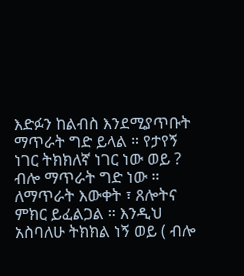እድፉን ከልብስ እንደሚያጥቡት ማጥራት ግድ ይላል ። የታየኝ ነገር ትክክለኛ ነገር ነው ወይ ? ብሎ ማጥራት ግድ ነው ። ለማጥራት እውቀት ፣ ጸሎትና ምክር ይፈልጋል ። እንዲህ አስባለሁ ትክክል ነኝ ወይ ( ብሎ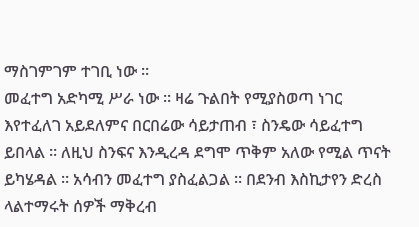ማስገምገም ተገቢ ነው ።
መፈተግ አድካሚ ሥራ ነው ። ዛሬ ጉልበት የሚያስወጣ ነገር እየተፈለገ አይደለምና በርበሬው ሳይታጠብ ፣ ስንዴው ሳይፈተግ ይበላል ። ለዚህ ስንፍና እንዲረዳ ደግሞ ጥቅም አለው የሚል ጥናት ይካሄዳል ። አሳብን መፈተግ ያስፈልጋል ። በደንብ እስኪታየን ድረስ ላልተማሩት ሰዎች ማቅረብ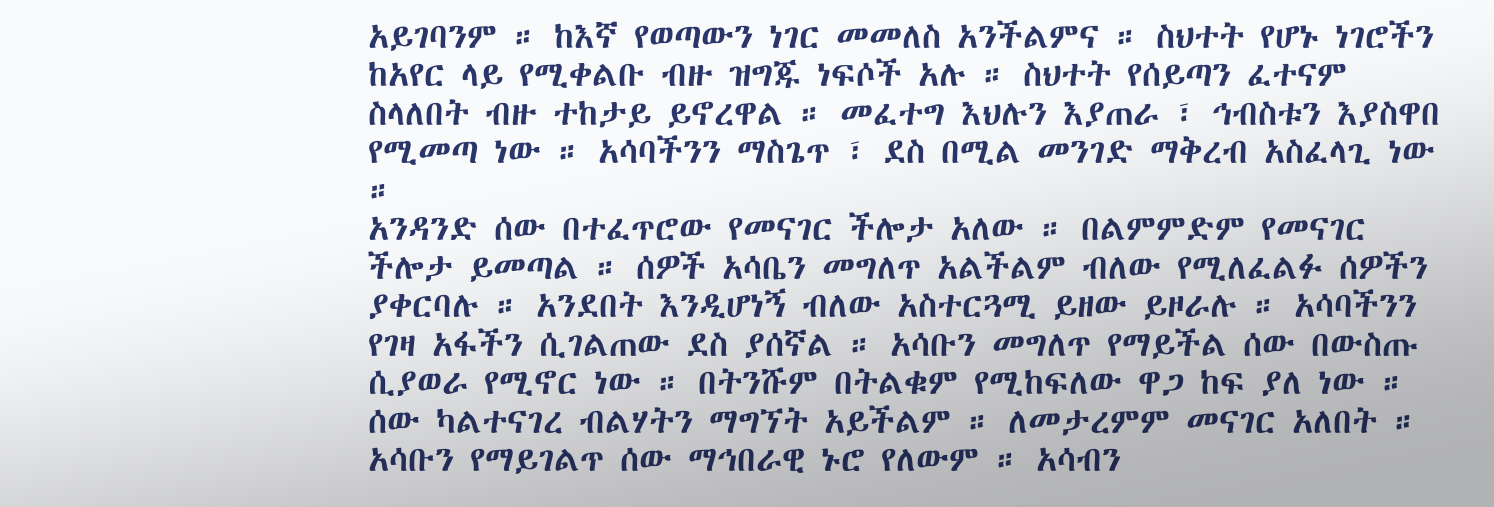አይገባንም ። ከእኛ የወጣውን ነገር መመለስ አንችልምና ። ስህተት የሆኑ ነገሮችን ከአየር ላይ የሚቀልቡ ብዙ ዝግጁ ነፍሶች አሉ ። ስህተት የሰይጣን ፈተናም ስላለበት ብዙ ተከታይ ይኖረዋል ። መፈተግ እህሉን እያጠራ ፣ ኅብስቱን እያስዋበ የሚመጣ ነው ። አሳባችንን ማስጌጥ ፣ ደስ በሚል መንገድ ማቅረብ አስፈላጊ ነው ።
አንዳንድ ሰው በተፈጥሮው የመናገር ችሎታ አለው ። በልምምድም የመናገር ችሎታ ይመጣል ። ሰዎች አሳቤን መግለጥ አልችልም ብለው የሚለፈልፉ ሰዎችን ያቀርባሉ ። አንደበት እንዲሆነኝ ብለው አስተርጓሚ ይዘው ይዞራሉ ። አሳባችንን የገዛ አፋችን ሲገልጠው ደስ ያሰኛል ። አሳቡን መግለጥ የማይችል ሰው በውስጡ ሲያወራ የሚኖር ነው ። በትንሹም በትልቁም የሚከፍለው ዋጋ ከፍ ያለ ነው ። ሰው ካልተናገረ ብልሃትን ማግኘት አይችልም ። ለመታረምም መናገር አለበት ። አሳቡን የማይገልጥ ሰው ማኅበራዊ ኑሮ የለውም ። አሳብን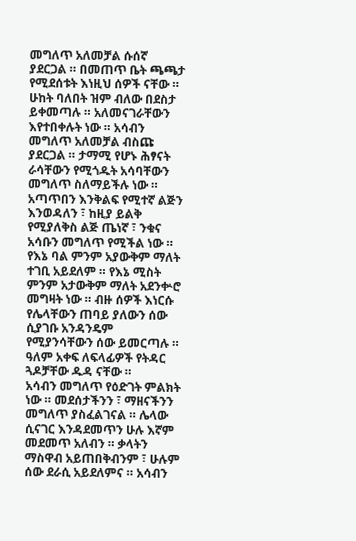መግለጥ አለመቻል ሱሰኛ ያደርጋል ። በመጠጥ ቤት ጫጫታ የሚደሰቱት እነዚህ ሰዎች ናቸው ። ሁከት ባለበት ዝም ብለው በደስታ ይቀመጣሉ ። አለመናገራቸውን እየተበቀሉት ነው ። አሳብን መግለጥ አለመቻል ብስጩ ያደርጋል ። ታማሚ የሆኑ ሕፃናት ራሳቸውን የሚጎዱት አሳባቸውን መግለጥ ስለማይችሉ ነው ። አጣጥበን እንቅልፍ የሚተኛ ልጅን እንወዳለን ፣ ከዚያ ይልቅ የሚያለቅስ ልጅ ጤነኛ ፣ ንቁና አሳቡን መግለጥ የሚችል ነው ። የእኔ ባል ምንም አያውቅም ማለት ተገቢ አይደለም ። የእኔ ሚስት ምንም አታውቅም ማለት አደንቍሮ መግዛት ነው ። ብዙ ሰዎች እነርሱ የሌላቸውን ጠባይ ያለውን ሰው ሲያገቡ አንዳንዴም የሚያንሳቸውን ሰው ይመርጣሉ ። ዓለም አቀፍ ለፍላፊዎች የትዳር ጓዶቻቸው ዱዳ ናቸው ።
አሳብን መግለጥ የዕድገት ምልክት ነው ። መደሰታችንን ፣ ማዘናችንን መግለጥ ያስፈልገናል ። ሌላው ሲናገር እንዳደመጥን ሁሉ እኛም መደመጥ አለብን ። ቃላትን ማስዋብ አይጠበቅብንም ፣ ሁሉም ሰው ደራሲ አይደለምና ። አሳብን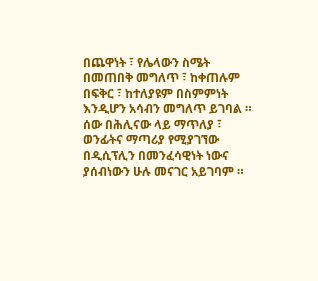በጨዋነት ፣ የሌላውን ስሜት በመጠበቅ መግለጥ ፣ ከቀጠሉም በፍቅር ፣ ከተለያዩም በስምምነት እንዲሆን አሳብን መግለጥ ይገባል ። ሰው በሕሊናው ላይ ማጥለያ ፣ ወንፊትና ማጣሪያ የሚያገኘው በዲሲፕሊን በመንፈሳዊነት ነውና ያሰብነውን ሁሉ መናገር አይገባም ።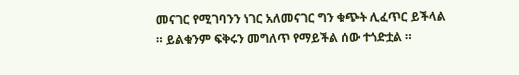መናገር የሚገባንን ነገር አለመናገር ግን ቁጭት ሊፈጥር ይችላል ። ይልቁንም ፍቅሩን መግለጥ የማይችል ሰው ተጎድቷል ።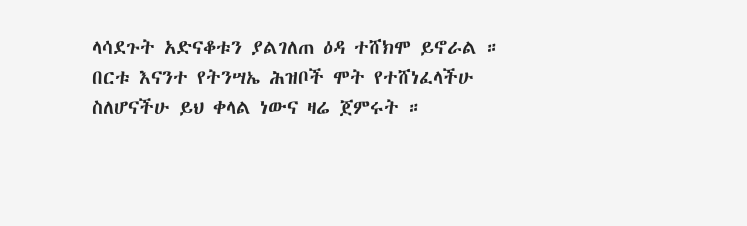ላሳደጉት አድናቆቱን ያልገለጠ ዕዳ ተሸክሞ ይኖራል ። በርቱ እናንተ የትንሣኤ ሕዝቦች ሞት የተሸነፈላችሁ ስለሆናችሁ ይህ ቀላል ነውና ዛሬ ጀምሩት ።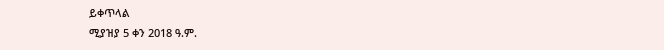ይቀጥላል
ሚያዝያ 5 ቀን 2018 ዓ.ም.